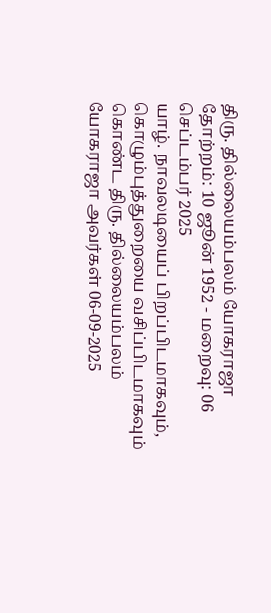திரு. தில்லையம்பலம் யோகராஜா
தோற்றம்: 10 ஜூன் 1952 - மறைவு: 06 செப்டம்பர் 2025
யாழ். நாவலடியைப் பிறப்பிடமாகவும், கொழும்புத்துறையை வசிப்பிடமாகவும் கொண்ட திரு. தில்லையம்பலம் யோகராஜா அவர்கள் 06-09-2025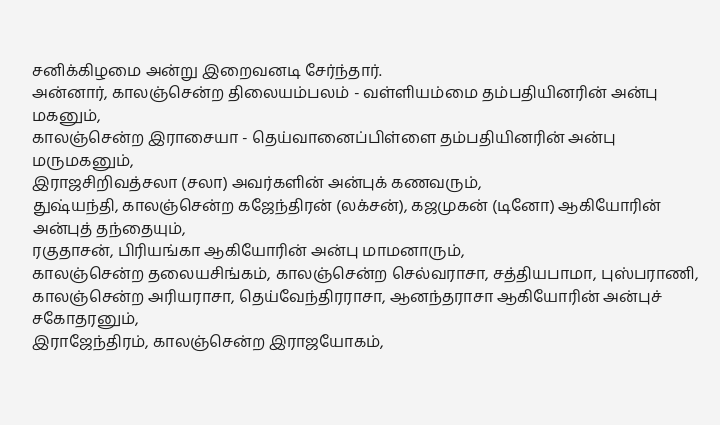சனிக்கிழமை அன்று இறைவனடி சேர்ந்தார்.
அன்னார், காலஞ்சென்ற திலையம்பலம் - வள்ளியம்மை தம்பதியினரின் அன்பு மகனும்,
காலஞ்சென்ற இராசையா - தெய்வானைப்பிள்ளை தம்பதியினரின் அன்பு மருமகனும்,
இராஜசிறிவத்சலா (சலா) அவர்களின் அன்புக் கணவரும்,
துஷ்யந்தி, காலஞ்சென்ற கஜேந்திரன் (லக்சன்), கஜமுகன் (டினோ) ஆகியோரின் அன்புத் தந்தையும்,
ரகுதாசன், பிரியங்கா ஆகியோரின் அன்பு மாமனாரும்,
காலஞ்சென்ற தலையசிங்கம், காலஞ்சென்ற செல்வராசா, சத்தியபாமா, புஸ்பராணி, காலஞ்சென்ற அரியராசா, தெய்வேந்திரராசா, ஆனந்தராசா ஆகியோரின் அன்புச் சகோதரனும்,
இராஜேந்திரம், காலஞ்சென்ற இராஜயோகம்,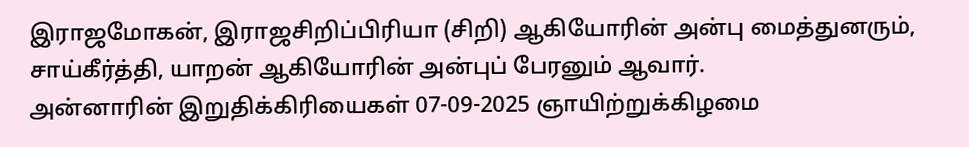இராஜமோகன், இராஜசிறிப்பிரியா (சிறி) ஆகியோரின் அன்பு மைத்துனரும்,
சாய்கீர்த்தி, யாறன் ஆகியோரின் அன்புப் பேரனும் ஆவார்.
அன்னாரின் இறுதிக்கிரியைகள் 07-09-2025 ஞாயிற்றுக்கிழமை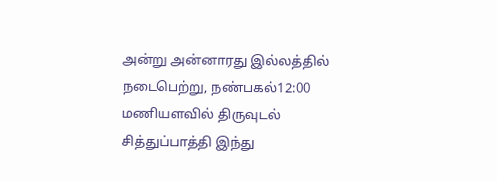அன்று அன்னாரது இல்லத்தில் நடைபெற்று, நண்பகல்12:00 மணியளவில் திருவுடல் சித்துப்பாத்தி இந்து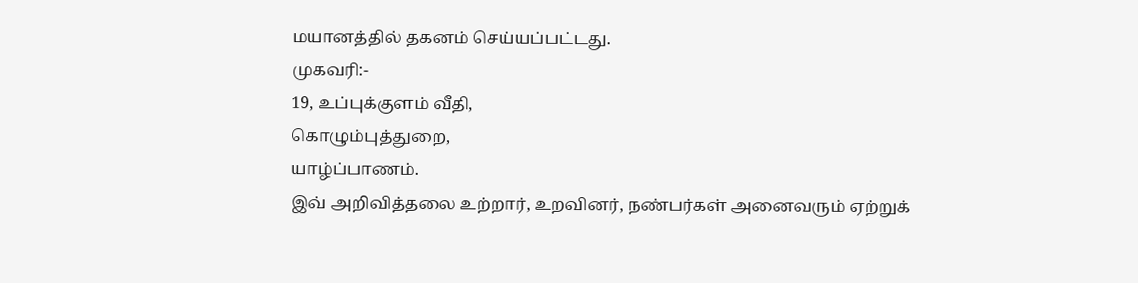மயானத்தில் தகனம் செய்யப்பட்டது.
முகவரி:-
19, உப்புக்குளம் வீதி,
கொழும்புத்துறை,
யாழ்ப்பாணம்.
இவ் அறிவித்தலை உற்றார், உறவினர், நண்பர்கள் அனைவரும் ஏற்றுக்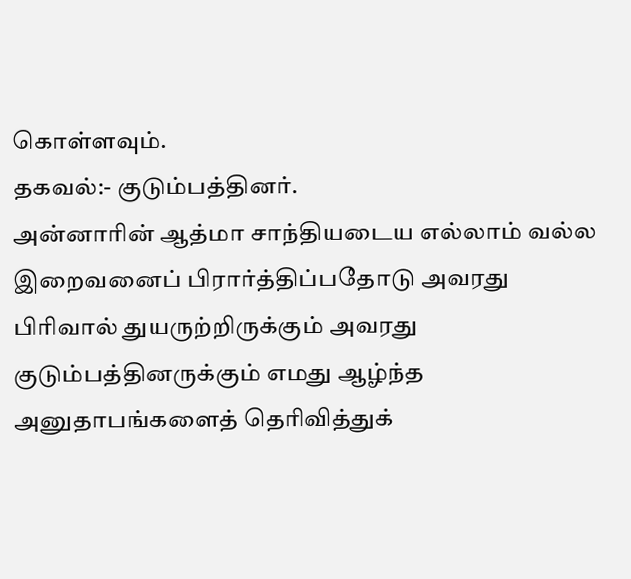கொள்ளவும்.
தகவல்:- குடும்பத்தினர்.
அன்னாரின் ஆத்மா சாந்தியடைய எல்லாம் வல்ல இறைவனைப் பிரார்த்திப்பதோடு அவரது பிரிவால் துயருற்றிருக்கும் அவரது குடும்பத்தினருக்கும் எமது ஆழ்ந்த அனுதாபங்களைத் தெரிவித்துக்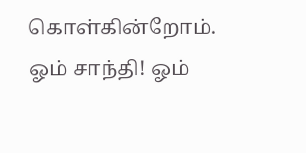கொள்கின்றோம்.
ஓம் சாந்தி! ஓம்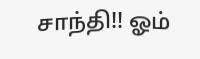சாந்தி!! ஓம்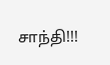சாந்தி!!!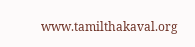www.tamilthakaval.org